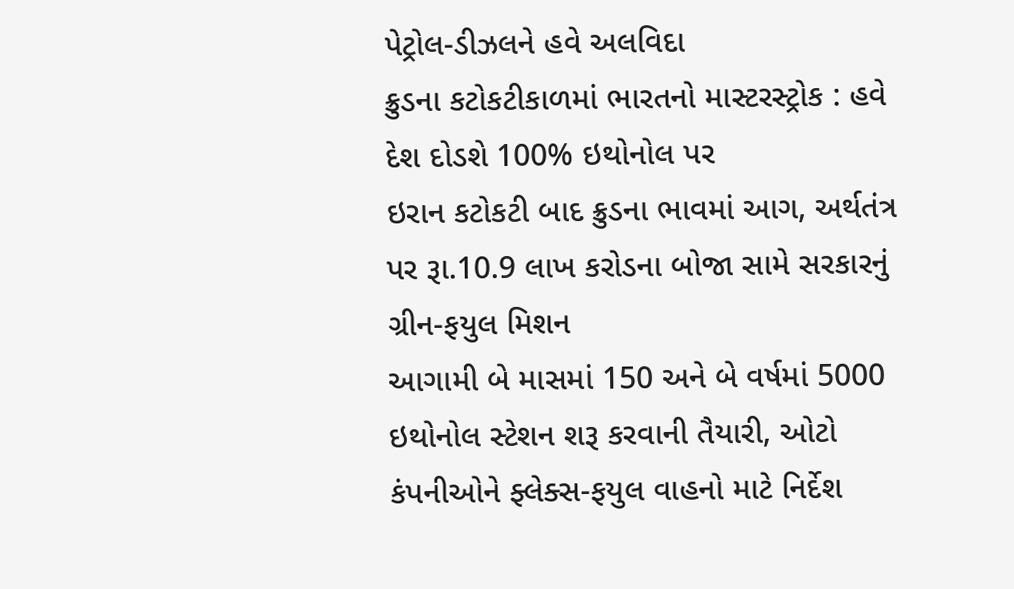પેટ્રોલ-ડીઝલને હવે અલવિદા
ક્રુડના કટોકટીકાળમાં ભારતનો માસ્ટરસ્ટ્રોક : હવે દેશ દોડશે 100% ઇથોનોલ પર
ઇરાન કટોકટી બાદ ક્રુડના ભાવમાં આગ, અર્થતંત્ર પર રૂા.10.9 લાખ કરોડના બોજા સામે સરકારનું ગ્રીન-ફયુલ મિશન
આગામી બે માસમાં 150 અને બે વર્ષમાં 5000 ઇથોનોલ સ્ટેશન શરૂ કરવાની તૈયારી, ઓટો કંપનીઓને ફ્લેક્સ-ફયુલ વાહનો માટે નિર્દેશ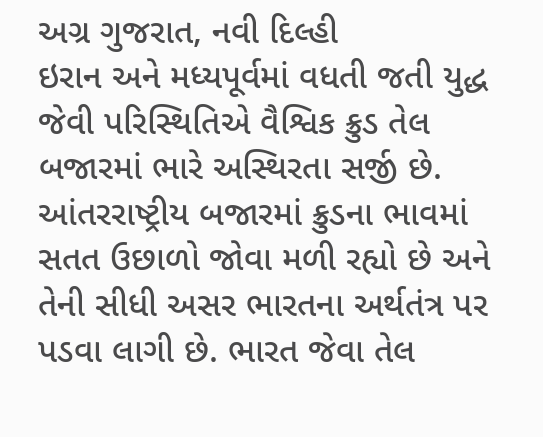અગ્ર ગુજરાત, નવી દિલ્હી
ઇરાન અને મધ્યપૂર્વમાં વધતી જતી યુદ્ધ જેવી પરિસ્થિતિએ વૈશ્વિક ક્રુડ તેલ બજારમાં ભારે અસ્થિરતા સર્જી છે. આંતરરાષ્ટ્રીય બજારમાં ક્રુડના ભાવમાં સતત ઉછાળો જોવા મળી રહ્યો છે અને તેની સીધી અસર ભારતના અર્થતંત્ર પર પડવા લાગી છે. ભારત જેવા તેલ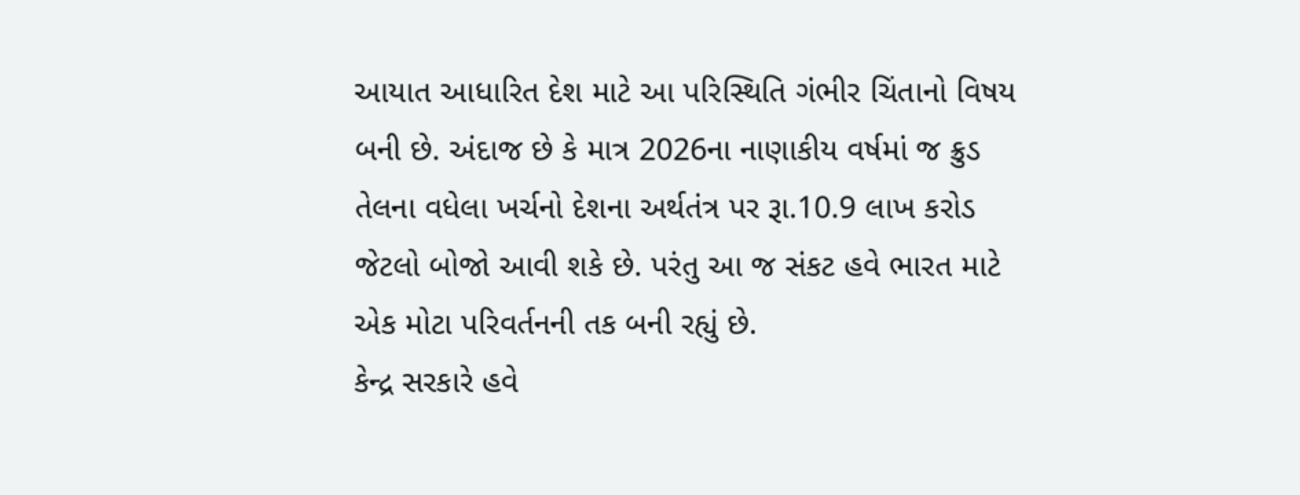આયાત આધારિત દેશ માટે આ પરિસ્થિતિ ગંભીર ચિંતાનો વિષય બની છે. અંદાજ છે કે માત્ર 2026ના નાણાકીય વર્ષમાં જ ક્રુડ તેલના વધેલા ખર્ચનો દેશના અર્થતંત્ર પર રૂા.10.9 લાખ કરોડ જેટલો બોજો આવી શકે છે. પરંતુ આ જ સંકટ હવે ભારત માટે એક મોટા પરિવર્તનની તક બની રહ્યું છે.
કેન્દ્ર સરકારે હવે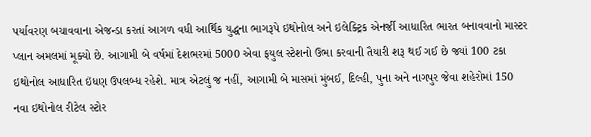પર્યાવરણ બચાવવાના એજન્ડા કરતાં આગળ વધી આર્થિક યુદ્ધના ભાગરૂપે ઇથોનોલ અને ઇલેક્ટ્રિક એનર્જી આધારિત ભારત બનાવવાનો માસ્ટર પ્લાન અમલમાં મૂક્યો છે. આગામી બે વર્ષમાં દેશભરમાં 5000 એવા ફયુલ સ્ટેશનો ઉભા કરવાની તૈયારી શરૂ થઈ ગઈ છે જ્યાં 100 ટકા ઇથોનોલ આધારિત ઇંધણ ઉપલબ્ધ રહેશે. માત્ર એટલું જ નહીં, આગામી બે માસમાં મુંબઈ, દિલ્હી, પુના અને નાગપુર જેવા શહેરોમાં 150 નવા ઇથોનોલ રીટેલ સ્ટોર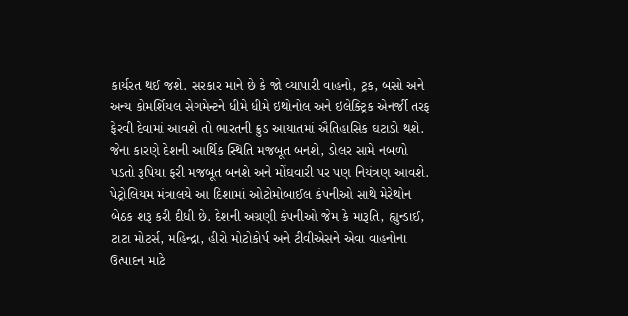કાર્યરત થઈ જશે. સરકાર માને છે કે જો વ્યાપારી વાહનો, ટ્રક, બસો અને અન્ય કોમર્શિયલ સેગમેન્ટને ધીમે ધીમે ઇથોનોલ અને ઇલેક્ટ્રિક એનર્જી તરફ ફેરવી દેવામાં આવશે તો ભારતની ક્રુડ આયાતમાં ઐતિહાસિક ઘટાડો થશે. જેના કારણે દેશની આર્થિક સ્થિતિ મજબૂત બનશે, ડોલર સામે નબળો પડતો રૂપિયા ફરી મજબૂત બનશે અને મોંઘવારી પર પણ નિયંત્રણ આવશે.
પેટ્રોલિયમ મંત્રાલયે આ દિશામાં ઓટોમોબાઈલ કંપનીઓ સાથે મેરેથોન બેઠક શરૂ કરી દીધી છે. દેશની અગ્રણી કંપનીઓ જેમ કે મારૂતિ, હ્યુન્ડાઈ, ટાટા મોટર્સ, મહિન્દ્રા, હીરો મોટોકોર્પ અને ટીવીએસને એવા વાહનોના ઉત્પાદન માટે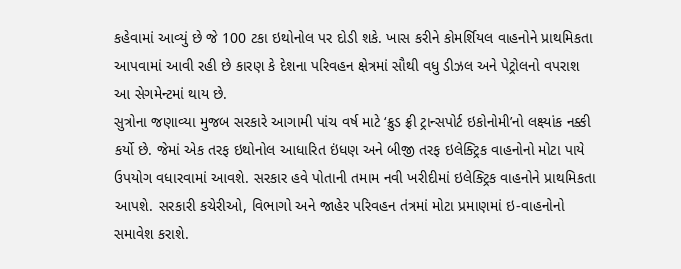કહેવામાં આવ્યું છે જે 100 ટકા ઇથોનોલ પર દોડી શકે. ખાસ કરીને કોમર્શિયલ વાહનોને પ્રાથમિકતા આપવામાં આવી રહી છે કારણ કે દેશના પરિવહન ક્ષેત્રમાં સૌથી વધુ ડીઝલ અને પેટ્રોલનો વપરાશ આ સેગમેન્ટમાં થાય છે.
સુત્રોના જણાવ્યા મુજબ સરકારે આગામી પાંચ વર્ષ માટે ‘ક્રુડ ફ્રી ટ્રાન્સપોર્ટ ઇકોનોમી’નો લક્ષ્યાંક નક્કી કર્યો છે. જેમાં એક તરફ ઇથોનોલ આધારિત ઇંધણ અને બીજી તરફ ઇલેક્ટ્રિક વાહનોનો મોટા પાયે ઉપયોગ વધારવામાં આવશે. સરકાર હવે પોતાની તમામ નવી ખરીદીમાં ઇલેક્ટ્રિક વાહનોને પ્રાથમિકતા આપશે. સરકારી કચેરીઓ, વિભાગો અને જાહેર પરિવહન તંત્રમાં મોટા પ્રમાણમાં ઇ-વાહનોનો સમાવેશ કરાશે.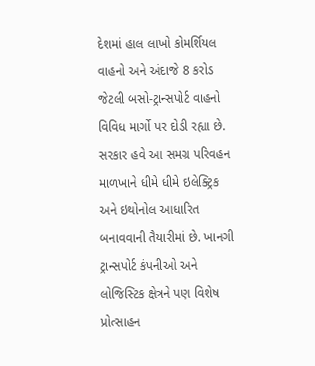દેશમાં હાલ લાખો કોમર્શિયલ વાહનો અને અંદાજે 8 કરોડ જેટલી બસો-ટ્રાન્સપોર્ટ વાહનો વિવિધ માર્ગો પર દોડી રહ્યા છે. સરકાર હવે આ સમગ્ર પરિવહન માળખાને ધીમે ધીમે ઇલેક્ટ્રિક અને ઇથોનોલ આધારિત બનાવવાની તૈયારીમાં છે. ખાનગી ટ્રાન્સપોર્ટ કંપનીઓ અને લોજિસ્ટિક ક્ષેત્રને પણ વિશેષ પ્રોત્સાહન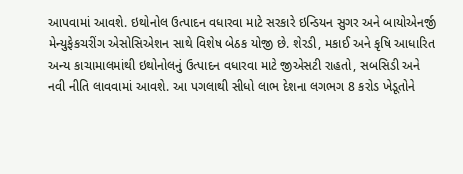આપવામાં આવશે. ઇથોનોલ ઉત્પાદન વધારવા માટે સરકારે ઇન્ડિયન સુગર અને બાયોએનર્જી મેન્યુફેકચરીંગ એસોસિએશન સાથે વિશેષ બેઠક યોજી છે. શેરડી, મકાઈ અને કૃષિ આધારિત અન્ય કાચામાલમાંથી ઇથોનોલનું ઉત્પાદન વધારવા માટે જીએસટી રાહતો, સબસિડી અને નવી નીતિ લાવવામાં આવશે. આ પગલાથી સીધો લાભ દેશના લગભગ 8 કરોડ ખેડૂતોને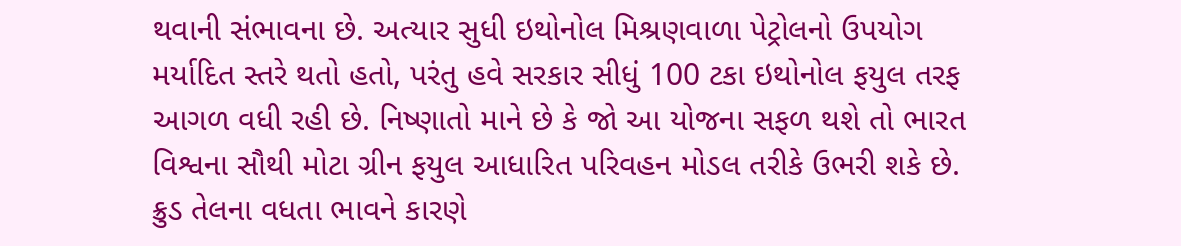થવાની સંભાવના છે. અત્યાર સુધી ઇથોનોલ મિશ્રણવાળા પેટ્રોલનો ઉપયોગ મર્યાદિત સ્તરે થતો હતો, પરંતુ હવે સરકાર સીધું 100 ટકા ઇથોનોલ ફયુલ તરફ આગળ વધી રહી છે. નિષ્ણાતો માને છે કે જો આ યોજના સફળ થશે તો ભારત વિશ્વના સૌથી મોટા ગ્રીન ફયુલ આધારિત પરિવહન મોડલ તરીકે ઉભરી શકે છે.
ક્રુડ તેલના વધતા ભાવને કારણે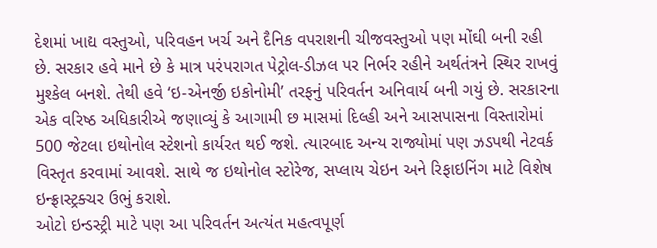દેશમાં ખાદ્ય વસ્તુઓ, પરિવહન ખર્ચ અને દૈનિક વપરાશની ચીજવસ્તુઓ પણ મોંઘી બની રહી છે. સરકાર હવે માને છે કે માત્ર પરંપરાગત પેટ્રોલ-ડીઝલ પર નિર્ભર રહીને અર્થતંત્રને સ્થિર રાખવું મુશ્કેલ બનશે. તેથી હવે ‘ઇ-એનર્જી ઇકોનોમી’ તરફનું પરિવર્તન અનિવાર્ય બની ગયું છે. સરકારના એક વરિષ્ઠ અધિકારીએ જણાવ્યું કે આગામી છ માસમાં દિલ્હી અને આસપાસના વિસ્તારોમાં 500 જેટલા ઇથોનોલ સ્ટેશનો કાર્યરત થઈ જશે. ત્યારબાદ અન્ય રાજ્યોમાં પણ ઝડપથી નેટવર્ક વિસ્તૃત કરવામાં આવશે. સાથે જ ઇથોનોલ સ્ટોરેજ, સપ્લાય ચેઇન અને રિફાઇનિંગ માટે વિશેષ ઇન્ફ્રાસ્ટ્રક્ચર ઉભું કરાશે.
ઓટો ઇન્ડસ્ટ્રી માટે પણ આ પરિવર્તન અત્યંત મહત્વપૂર્ણ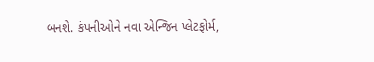બનશે. કંપનીઓને નવા એન્જિન પ્લેટફોર્મ,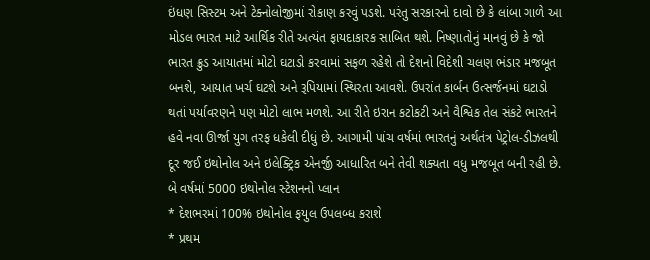ઇંધણ સિસ્ટમ અને ટેક્નોલોજીમાં રોકાણ કરવું પડશે. પરંતુ સરકારનો દાવો છે કે લાંબા ગાળે આ મોડલ ભારત માટે આર્થિક રીતે અત્યંત ફાયદાકારક સાબિત થશે. નિષ્ણાતોનું માનવું છે કે જો ભારત ક્રુડ આયાતમાં મોટો ઘટાડો કરવામાં સફળ રહેશે તો દેશનો વિદેશી ચલણ ભંડાર મજબૂત બનશે, આયાત ખર્ચ ઘટશે અને રૂપિયામાં સ્થિરતા આવશે. ઉપરાંત કાર્બન ઉત્સર્જનમાં ઘટાડો થતાં પર્યાવરણને પણ મોટો લાભ મળશે. આ રીતે ઇરાન કટોકટી અને વૈશ્વિક તેલ સંકટે ભારતને હવે નવા ઊર્જા યુગ તરફ ધકેલી દીધું છે. આગામી પાંચ વર્ષમાં ભારતનું અર્થતંત્ર પેટ્રોલ-ડીઝલથી દૂર જઈ ઇથોનોલ અને ઇલેક્ટ્રિક એનર્જી આધારિત બને તેવી શક્યતા વધુ મજબૂત બની રહી છે.
બે વર્ષમાં 5000 ઇથોનોલ સ્ટેશનનો પ્લાન
* દેશભરમાં 100% ઇથોનોલ ફયુલ ઉપલબ્ધ કરાશે
* પ્રથમ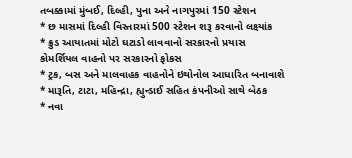તબક્કામાં મુંબઈ, દિલ્હી, પુના અને નાગપુરમાં 150 સ્ટેશન
* છ માસમાં દિલ્હી વિસ્તારમાં 500 સ્ટેશન શરૂ કરવાનો લક્ષ્યાંક
* ક્રુડ આયાતમાં મોટો ઘટાડો લાવવાનો સરકારનો પ્રયાસ
કોમર્શિયલ વાહનો પર સરકારનો ફોકસ
* ટ્રક, બસ અને માલવાહક વાહનોને ઇથોનોલ આધારિત બનાવાશે
* મારૂતિ, ટાટા, મહિન્દ્રા, હ્યુન્ડાઈ સહિત કંપનીઓ સાથે બેઠક
* નવા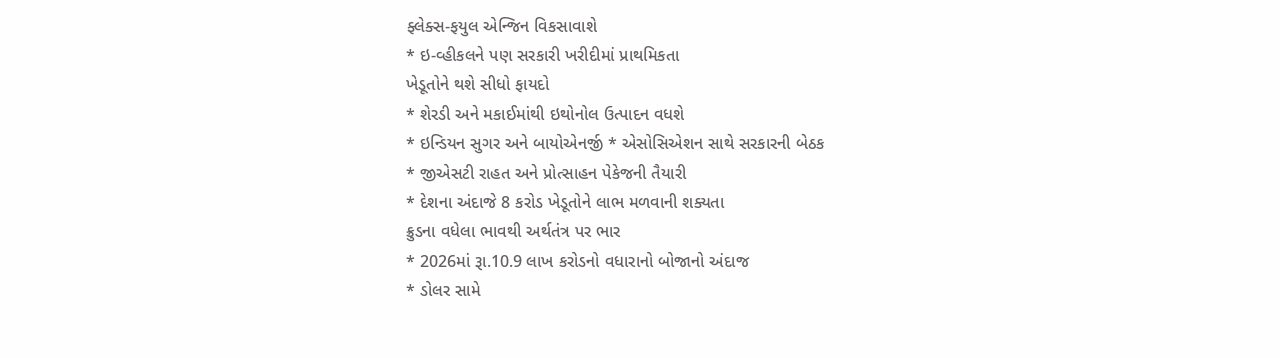ફ્લેક્સ-ફયુલ એન્જિન વિકસાવાશે
* ઇ-વ્હીકલને પણ સરકારી ખરીદીમાં પ્રાથમિકતા
ખેડૂતોને થશે સીધો ફાયદો
* શેરડી અને મકાઈમાંથી ઇથોનોલ ઉત્પાદન વધશે
* ઇન્ડિયન સુગર અને બાયોએનર્જી * એસોસિએશન સાથે સરકારની બેઠક
* જીએસટી રાહત અને પ્રોત્સાહન પેકેજની તૈયારી
* દેશના અંદાજે 8 કરોડ ખેડૂતોને લાભ મળવાની શક્યતા
ક્રુડના વધેલા ભાવથી અર્થતંત્ર પર ભાર
* 2026માં રૂા.10.9 લાખ કરોડનો વધારાનો બોજાનો અંદાજ
* ડોલર સામે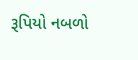રૂપિયો નબળો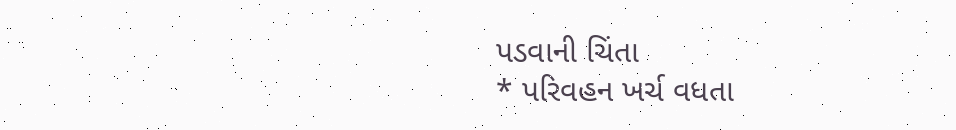પડવાની ચિંતા
* પરિવહન ખર્ચ વધતા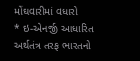મોંઘવારીમાં વધારો
* ઇ-એનર્જી આધારિત અર્થતંત્ર તરફ ભારતનો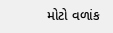મોટો વળાંક